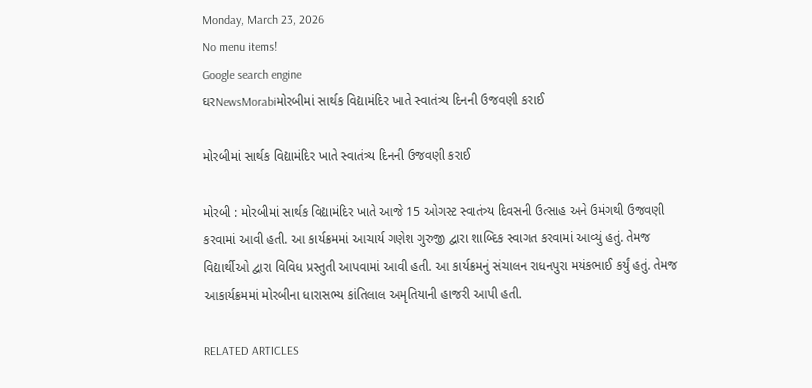Monday, March 23, 2026
No menu items!
Google search engine
ઘરNewsMorabiમોરબીમાં સાર્થક વિદ્યામંદિર ખાતે સ્વાતંત્ર્ય દિનની ઉજવણી કરાઈ

મોરબીમાં સાર્થક વિદ્યામંદિર ખાતે સ્વાતંત્ર્ય દિનની ઉજવણી કરાઈ

મોરબી : મોરબીમાં સાર્થક વિદ્યામંદિર ખાતે આજે 15 ઓગસ્ટ સ્વાતંત્ર્ય દિવસની ઉત્સાહ અને ઉમંગથી ઉજવણી કરવામાં આવી હતી. આ કાર્યક્રમમાં આચાર્ય ગણેશ ગુરુજી દ્વારા શાબ્દિક સ્વાગત કરવામાં આવ્યું હતું. તેમજ વિદ્યાર્થીઓ દ્વારા વિવિધ પ્રસ્તુતી આપવામાં આવી હતી. આ કાર્યક્રમનું સંચાલન રાધનપુરા મયંકભાઈ કર્યું હતું. તેમજ આકાર્યક્રમમાં મોરબીના ધારાસભ્ય કાંતિલાલ અમૃતિયાની હાજરી આપી હતી.

RELATED ARTICLES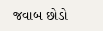જવાબ છોડો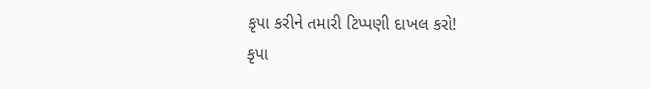કૃપા કરીને તમારી ટિપ્પણી દાખલ કરો!
કૃપા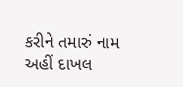કરીને તમારું નામ અહીં દાખલ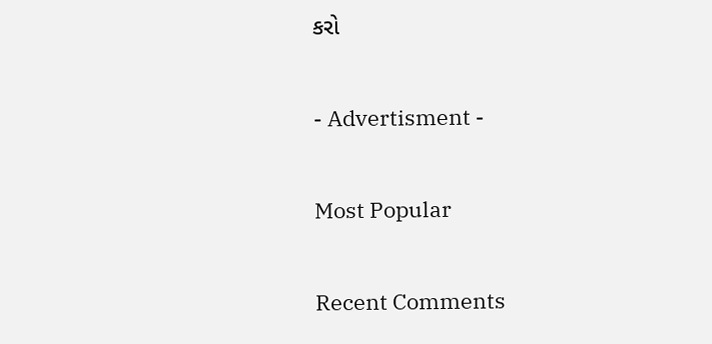કરો

- Advertisment -

Most Popular

Recent Comments